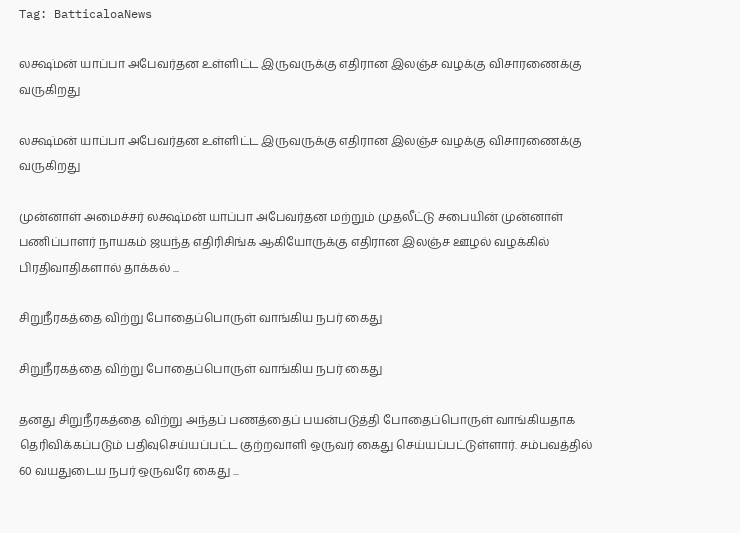Tag: BatticaloaNews

லக்ஷ்மன் யாப்பா அபேவர்தன உள்ளிட்ட இருவருக்கு எதிரான இலஞ்ச வழக்கு விசாரணைக்கு வருகிறது

லக்ஷ்மன் யாப்பா அபேவர்தன உள்ளிட்ட இருவருக்கு எதிரான இலஞ்ச வழக்கு விசாரணைக்கு வருகிறது

முன்னாள் அமைச்சர் லக்ஷ்மன் யாப்பா அபேவர்தன மற்றும் முதலீட்டு சபையின் முன்னாள் பணிப்பாளர் நாயகம் ஜயந்த எதிரிசிங்க ஆகியோருக்கு எதிரான இலஞ்ச ஊழல் வழக்கில் பிரதிவாதிகளால் தாக்கல் ...

சிறுநீரகத்தை விற்று போதைப்பொருள் வாங்கிய நபர் கைது

சிறுநீரகத்தை விற்று போதைப்பொருள் வாங்கிய நபர் கைது

தனது சிறுநீரகத்தை விற்று அந்தப் பணத்தைப் பயன்படுத்தி போதைப்பொருள் வாங்கியதாக தெரிவிக்கப்படும் பதிவுசெய்யப்பட்ட குற்றவாளி ஒருவர் கைது செய்யப்பட்டுள்ளார். சம்பவத்தில் 60 வயதுடைய நபர் ஒருவரே கைது ...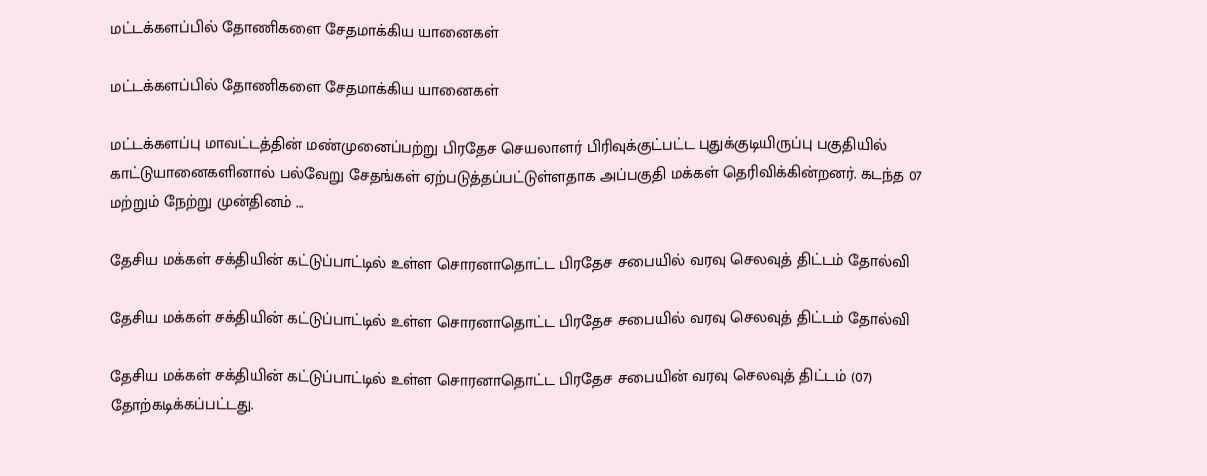மட்டக்களப்பில் தோணிகளை சேதமாக்கிய யானைகள்

மட்டக்களப்பில் தோணிகளை சேதமாக்கிய யானைகள்

மட்டக்களப்பு மாவட்டத்தின் மண்முனைப்பற்று பிரதேச செயலாளர் பிரிவுக்குட்பட்ட புதுக்குடியிருப்பு பகுதியில் காட்டுயானைகளினால் பல்வேறு சேதங்கள் ஏற்படுத்தப்பட்டுள்ளதாக அப்பகுதி மக்கள் தெரிவிக்கின்றனர். கடந்த 07 மற்றும் நேற்று முன்தினம் ...

தேசிய மக்கள் சக்தியின் கட்டுப்பாட்டில் உள்ள சொரனாதொட்ட பிரதேச சபையில் வரவு செலவுத் திட்டம் தோல்வி

தேசிய மக்கள் சக்தியின் கட்டுப்பாட்டில் உள்ள சொரனாதொட்ட பிரதேச சபையில் வரவு செலவுத் திட்டம் தோல்வி

தேசிய மக்கள் சக்தியின் கட்டுப்பாட்டில் உள்ள சொரனாதொட்ட பிரதேச சபையின் வரவு செலவுத் திட்டம் (07) தோற்கடிக்கப்பட்டது.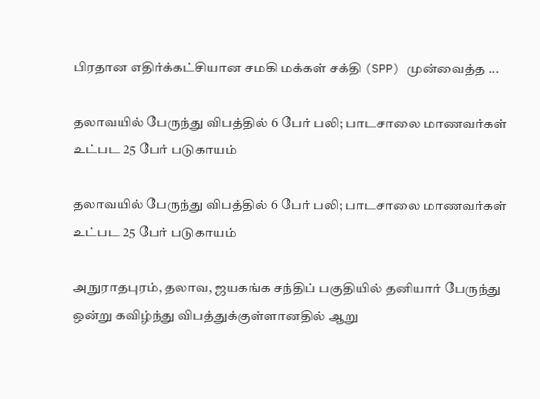பிரதான எதிர்க்கட்சியான சமகி மக்கள் சக்தி (SPP) முன்வைத்த ...

தலாவயில் பேருந்து விபத்தில் 6 பேர் பலி; பாடசாலை மாணவர்கள் உட்பட 25 பேர் படுகாயம்

தலாவயில் பேருந்து விபத்தில் 6 பேர் பலி; பாடசாலை மாணவர்கள் உட்பட 25 பேர் படுகாயம்

அநுராதபுரம், தலாவ, ஜயகங்க சந்திப் பகுதியில் தனியார் பேருந்து ஒன்று கவிழ்ந்து விபத்துக்குள்ளானதில் ஆறு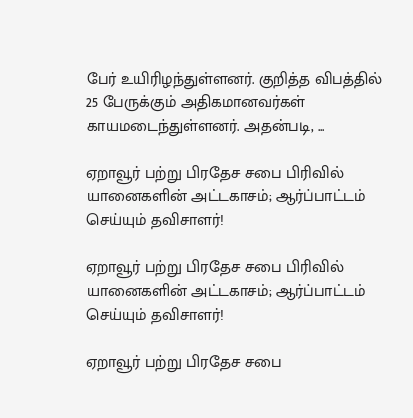பேர் உயிரிழந்துள்ளனர். குறித்த விபத்தில் 25 பேருக்கும் அதிகமானவர்கள் காயமடைந்துள்ளனர். அதன்படி, ...

ஏறாவூர் பற்று பிரதேச சபை பிரிவில் யானைகளின் அட்டகாசம்; ஆர்ப்பாட்டம் செய்யும் தவிசாளர்!

ஏறாவூர் பற்று பிரதேச சபை பிரிவில் யானைகளின் அட்டகாசம்; ஆர்ப்பாட்டம் செய்யும் தவிசாளர்!

ஏறாவூர் பற்று பிரதேச சபை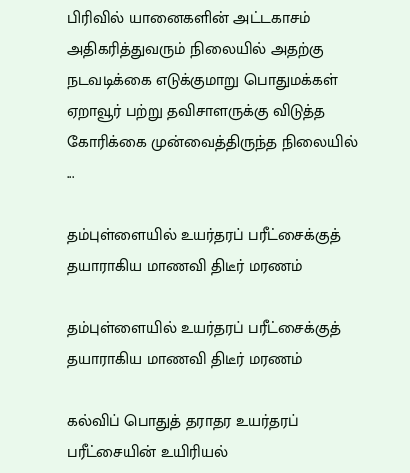பிரிவில் யானைகளின் அட்டகாசம் அதிகரித்துவரும் நிலையில் அதற்கு நடவடிக்கை எடுக்குமாறு பொதுமக்கள் ஏறாவூர் பற்று தவிசாளருக்கு விடுத்த கோரிக்கை முன்வைத்திருந்த நிலையில் ...

தம்புள்ளையில் உயர்தரப் பரீட்சைக்குத் தயாராகிய மாணவி திடீர் மரணம்

தம்புள்ளையில் உயர்தரப் பரீட்சைக்குத் தயாராகிய மாணவி திடீர் மரணம்

கல்விப் பொதுத் தராதர உயர்தரப் பரீட்சையின் உயிரியல்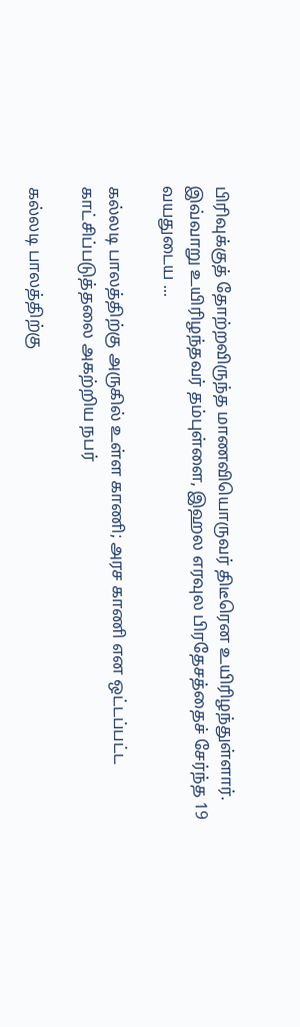பிரிவுக்குத் தோற்றவிருந்த மாணவியொருவர் திடீரென உயிரிழந்துள்ளார். இவ்வாறு உயிரிழந்தவர் தம்புள்ளை, இஹல எரவுல பிரதேசத்தைச் சேர்ந்த 19 வயதுடைய ...

கல்லடி பாலத்திற்கு அருகில் உள்ள காணி; அரச காணி என ஒட்டப்பட்ட காட்சிப்படுத்தலை அகற்றிய நபர்

கல்லடி பாலத்திற்கு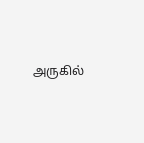அருகில்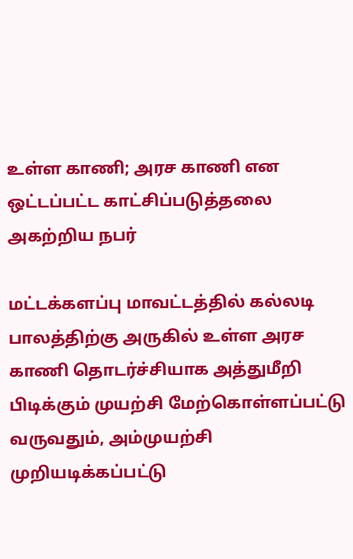உள்ள காணி; அரச காணி என ஒட்டப்பட்ட காட்சிப்படுத்தலை அகற்றிய நபர்

மட்டக்களப்பு மாவட்டத்தில் கல்லடி பாலத்திற்கு அருகில் உள்ள அரச காணி தொடர்ச்சியாக அத்துமீறி பிடிக்கும் முயற்சி மேற்கொள்ளப்பட்டு வருவதும், அம்முயற்சி முறியடிக்கப்பட்டு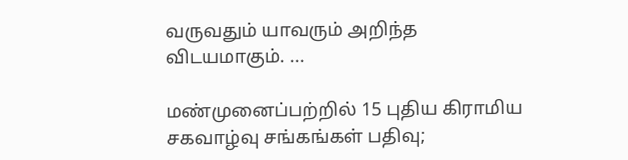வருவதும் யாவரும் அறிந்த விடயமாகும். ...

மண்முனைப்பற்றில் 15 புதிய கிராமிய சகவாழ்வு சங்கங்கள் பதிவு;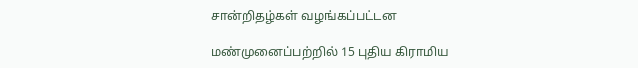சான்றிதழ்கள் வழங்கப்பட்டன

மண்முனைப்பற்றில் 15 புதிய கிராமிய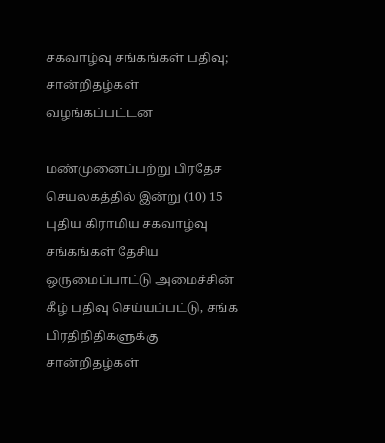சகவாழ்வு சங்கங்கள் பதிவு; சான்றிதழ்கள் வழங்கப்பட்டன

மண்முனைப்பற்று பிரதேச செயலகத்தில் இன்று (10) 15 புதிய கிராமிய சகவாழ்வு சங்கங்கள் தேசிய ஒருமைப்பாட்டு அமைச்சின் கீழ் பதிவு செய்யப்பட்டு, சங்க பிரதிநிதிகளுக்கு சான்றிதழ்கள்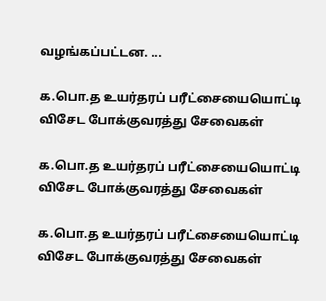வழங்கப்பட்டன. ...

க.பொ.த உயர்தரப் பரீட்சையையொட்டி விசேட போக்குவரத்து சேவைகள்

க.பொ.த உயர்தரப் பரீட்சையையொட்டி விசேட போக்குவரத்து சேவைகள்

க.பொ.த உயர்தரப் பரீட்சையையொட்டி விசேட போக்குவரத்து சேவைகள்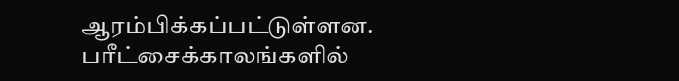ஆரம்பிக்கப்பட்டுள்ளன. பரீட்சைக்காலங்களில்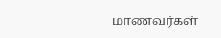மாணவர்கள்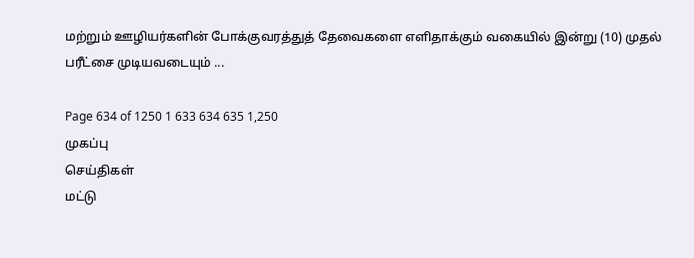மற்றும் ஊழியர்களின் போக்குவரத்துத் தேவைகளை எளிதாக்கும் வகையில் இன்று (10) முதல் பரீட்சை முடியவடையும் ...

Page 634 of 1250 1 633 634 635 1,250
முகப்பு
செய்திகள்
மட்டு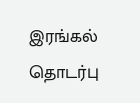இரங்கல்
தொடர்பு